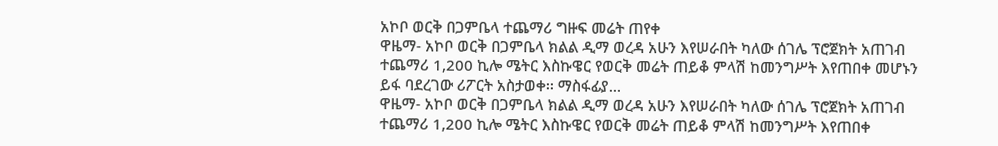አኮቦ ወርቅ በጋምቤላ ተጨማሪ ግዙፍ መሬት ጠየቀ
ዋዜማ- አኮቦ ወርቅ በጋምቤላ ክልል ዲማ ወረዳ አሁን እየሠራበት ካለው ሰገሌ ፕሮጀክት አጠገብ ተጨማሪ 1,200 ኪሎ ሜትር እስኩዌር የወርቅ መሬት ጠይቆ ምላሽ ከመንግሥት እየጠበቀ መሆኑን ይፋ ባደረገው ሪፖርት አስታወቀ፡፡ ማስፋፊያ…
ዋዜማ- አኮቦ ወርቅ በጋምቤላ ክልል ዲማ ወረዳ አሁን እየሠራበት ካለው ሰገሌ ፕሮጀክት አጠገብ ተጨማሪ 1,200 ኪሎ ሜትር እስኩዌር የወርቅ መሬት ጠይቆ ምላሽ ከመንግሥት እየጠበቀ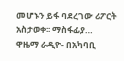መሆኑን ይፋ ባደረገው ሪፖርት አስታወቀ፡፡ ማስፋፊያ…
ዋዜማ ራዲዮ- በአካባቢ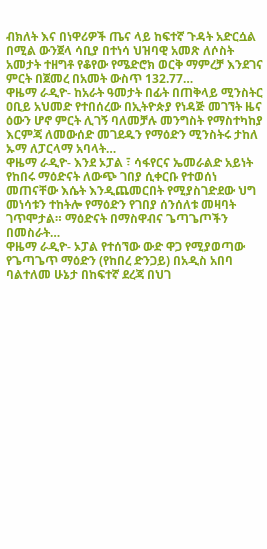ብክለት እና በነዋሪዎች ጤና ላይ ከፍተኛ ጉዳት አድርሷል በሚል ውንጀላ ሳቢያ በተነሳ ህዝባዊ አመጽ ለሶስት አመታት ተዘግቶ የቆየው የሜድሮክ ወርቅ ማምረቻ እንደገና ምርት በጀመረ በአመት ውስጥ 132.77…
ዋዜማ ራዲዮ- ከአራት ዓመታት በፊት በጠቅላይ ሚንስትር ዐቢይ አህመድ የተበሰረው በኢትዮጵያ የነዳጅ መገኘት ዜና ዕውን ሆኖ ምርት ሊገኝ ባለመቻሉ መንግስት የማስተካከያ እርምጃ ለመውሰድ መገደዱን የማዕድን ሚንስትሩ ታከለ ኡማ ለፓርላማ አባላት…
ዋዜማ ራዲዮ- እንደ ኦፓል ፣ ሳፋየርና ኤመራልድ አይነት የከበሩ ማዕድናት ለውጭ ገበያ ሲቀርቡ የተወሰነ መጠናቸው እሴት እንዲጨመርበት የሚያስገድደው ህግ መነሳቱን ተከትሎ የማዕድን የገበያ ሰንሰለቱ መዛባት ገጥሞታል። ማዕድናት በማስዋብና ጌጣጌጦችን በመስራት…
ዋዜማ ራዲዮ- ኦፓል የተሰኘው ውድ ዋጋ የሚያወጣው የጌጣጌጥ ማዕድን (የከበረ ድንጋይ) በአዲስ አበባ ባልተለመ ሁኔታ በከፍተኛ ደረጃ በህገ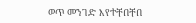ወጥ መንገድ እየተቸበቸበ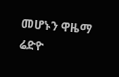መሆኑን ዋዜማ ሬድዮ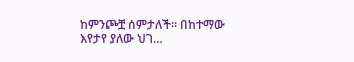ከምንጮቿ ሰምታለች። በከተማው እየታየ ያለው ህገ…